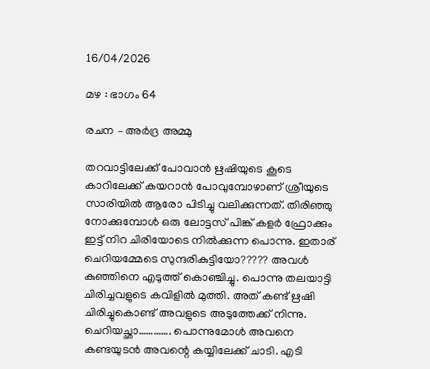16/04/2026

മഴ : ഭാഗം 64

രചന – അർദ്ര അമ്മു

തറവാട്ടിലേക്ക് പോവാൻ ഋഷിയുടെ കൂടെ കാറിലേക്ക് കയറാൻ പോവുമ്പോഴാണ് ശ്രീയുടെ സാരിയിൽ ആരോ പിടിച്ചു വലിക്കുന്നത്. തിരിഞ്ഞു നോക്കുമ്പോൾ ഒരു ലോട്ടസ് പിങ്ക് കളർ ഫ്രോക്കും ഇട്ട് നിറ ചിരിയോടെ നിൽക്കുന്ന പൊന്നു. ഇതാര് ചെറിയമ്മേടെ സുന്ദരികുട്ടിയോ????? അവൾ കുഞ്ഞിനെ എടുത്ത് കൊഞ്ചിച്ചു. പൊന്നു തലയാട്ടി ചിരിച്ചവളുടെ കവിളിൽ മുത്തി. അത് കണ്ട് ഋഷി ചിരിച്ചുകൊണ്ട് അവളുടെ അടുത്തേക്ക് നിന്നു. ചെറിയച്ഛാ…………. പൊന്നുമോൾ അവനെ കണ്ടയുടൻ അവന്റെ കയ്യിലേക്ക് ചാടി. എടി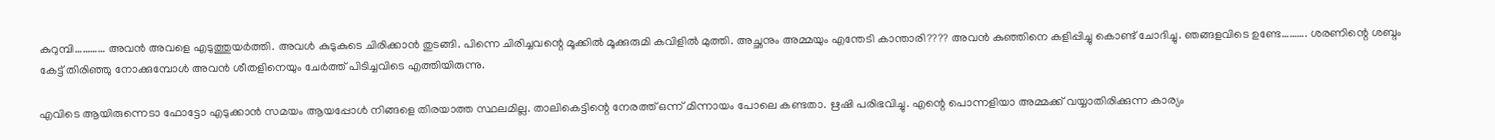കുറുമ്പി………… അവൻ അവളെ എടുത്തുയർത്തി. അവൾ കുടുകുടെ ചിരിക്കാൻ തുടങ്ങി. പിന്നെ ചിരിച്ചവന്റെ മൂക്കിൽ മൂക്കുരുമി കവിളിൽ മുത്തി. അച്ഛനും അമ്മയും എന്തേടി കാന്താരി???? അവൻ കുഞ്ഞിനെ കളിപ്പിച്ചു കൊണ്ട് ചോദിച്ചു. ഞങ്ങളവിടെ ഉണ്ടേ………. ശരണിന്റെ ശബ്ദം കേട്ട് തിരിഞ്ഞു നോക്കുമ്പോൾ അവൻ ശീതളിനെയും ചേർത്ത് പിടിച്ചവിടെ എത്തിയിരുന്നു.

എവിടെ ആയിരുന്നെടാ ഫോട്ടോ എടുക്കാൻ സമയം ആയപ്പോൾ നിങ്ങളെ തിരയാത്ത സ്ഥലമില്ല. താലികെട്ടിന്റെ നേരത്ത് ഒന്ന് മിന്നായം പോലെ കണ്ടതാ. ഋഷി പരിഭവിച്ചു. എന്റെ പൊന്നളിയാ അമ്മക്ക് വയ്യാതിരിക്കുന്ന കാര്യം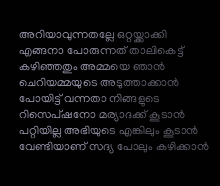അറിയാവുന്നതല്ലേ ഒറ്റയ്ക്കാക്കി എങ്ങനാ പോരുന്നത് താലികെട്ട് കഴിഞ്ഞതും അമ്മയെ ഞാൻ ചെറിയമ്മയുടെ അടുത്താക്കാൻ പോയിട്ട് വന്നതാ നിങ്ങളുടെ റിസെപ്ഷനോ മര്യാദക്ക് കൂടാൻ പറ്റിയില്ല അഭിയുടെ എങ്കിലും കൂടാൻ വേണ്ടിയാണ് സദ്യ പോലും കഴിക്കാൻ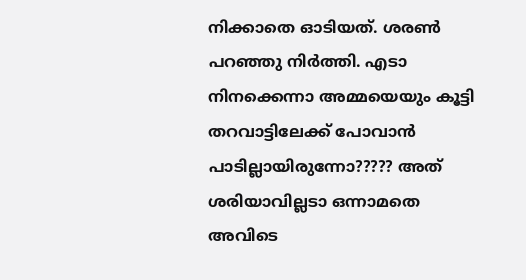നിക്കാതെ ഓടിയത്. ശരൺ പറഞ്ഞു നിർത്തി. എടാ നിനക്കെന്നാ അമ്മയെയും കൂട്ടി തറവാട്ടിലേക്ക് പോവാൻ പാടില്ലായിരുന്നോ????? അത് ശരിയാവില്ലടാ ഒന്നാമതെ അവിടെ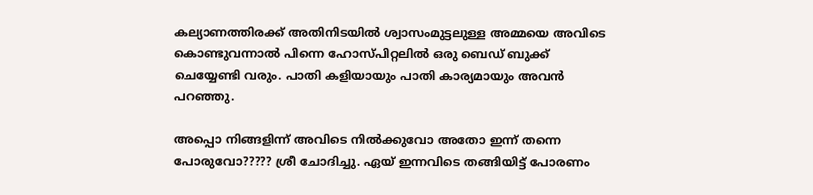കല്യാണത്തിരക്ക് അതിനിടയിൽ ശ്വാസംമുട്ടലുള്ള അമ്മയെ അവിടെ കൊണ്ടുവന്നാൽ പിന്നെ ഹോസ്പിറ്റലിൽ ഒരു ബെഡ് ബുക്ക്‌ ചെയ്യേണ്ടി വരും. പാതി കളിയായും പാതി കാര്യമായും അവൻ പറഞ്ഞു.

അപ്പൊ നിങ്ങളിന്ന് അവിടെ നിൽക്കുവോ അതോ ഇന്ന് തന്നെ പോരുവോ????? ശ്രീ ചോദിച്ചു. ഏയ്‌ ഇന്നവിടെ തങ്ങിയിട്ട് പോരണം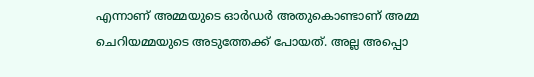എന്നാണ് അമ്മയുടെ ഓർഡർ അതുകൊണ്ടാണ് അമ്മ ചെറിയമ്മയുടെ അടുത്തേക്ക് പോയത്. അല്ല അപ്പൊ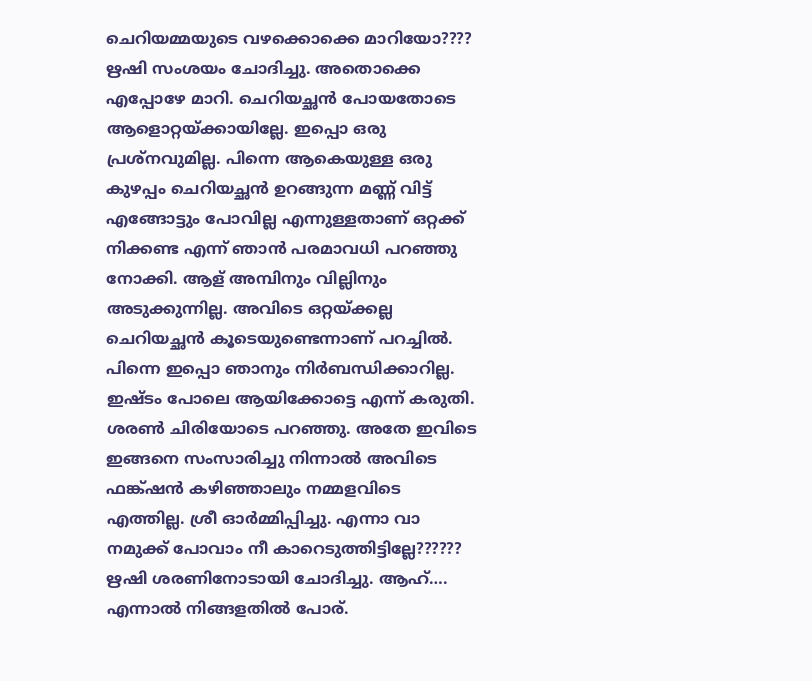ചെറിയമ്മയുടെ വഴക്കൊക്കെ മാറിയോ???? ഋഷി സംശയം ചോദിച്ചു. അതൊക്കെ എപ്പോഴേ മാറി. ചെറിയച്ഛൻ പോയതോടെ ആളൊറ്റയ്ക്കായില്ലേ. ഇപ്പൊ ഒരു പ്രശ്നവുമില്ല. പിന്നെ ആകെയുള്ള ഒരു കുഴപ്പം ചെറിയച്ഛൻ ഉറങ്ങുന്ന മണ്ണ് വിട്ട് എങ്ങോട്ടും പോവില്ല എന്നുള്ളതാണ് ഒറ്റക്ക് നിക്കണ്ട എന്ന് ഞാൻ പരമാവധി പറഞ്ഞു നോക്കി. ആള് അമ്പിനും വില്ലിനും അടുക്കുന്നില്ല. അവിടെ ഒറ്റയ്ക്കല്ല ചെറിയച്ഛൻ കൂടെയുണ്ടെന്നാണ് പറച്ചിൽ. പിന്നെ ഇപ്പൊ ഞാനും നിർബന്ധിക്കാറില്ല. ഇഷ്ടം പോലെ ആയിക്കോട്ടെ എന്ന് കരുതി. ശരൺ ചിരിയോടെ പറഞ്ഞു. അതേ ഇവിടെ ഇങ്ങനെ സംസാരിച്ചു നിന്നാൽ അവിടെ ഫങ്ക്ഷൻ കഴിഞ്ഞാലും നമ്മളവിടെ എത്തില്ല. ശ്രീ ഓർമ്മിപ്പിച്ചു. എന്നാ വാ നമുക്ക് പോവാം നീ കാറെടുത്തിട്ടില്ലേ?????? ഋഷി ശരണിനോടായി ചോദിച്ചു. ആഹ്…. എന്നാൽ നിങ്ങളതിൽ പോര്.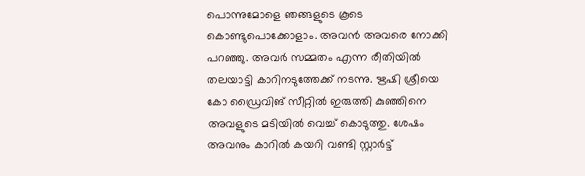പൊന്നുമോളെ ഞങ്ങളുടെ കൂടെ കൊണ്ടുപൊക്കോളാം. അവൻ അവരെ നോക്കി പറഞ്ഞു. അവർ സമ്മതം എന്ന രീതിയിൽ തലയാട്ടി കാറിനടുത്തേക്ക് നടന്നു. ഋഷി ശ്രീയെ കോ ഡ്രൈവിങ് സീറ്റിൽ ഇരുത്തി കുഞ്ഞിനെ അവളുടെ മടിയിൽ വെച്ച് കൊടുത്തു. ശേഷം അവനും കാറിൽ കയറി വണ്ടി സ്റ്റാർട്ട്‌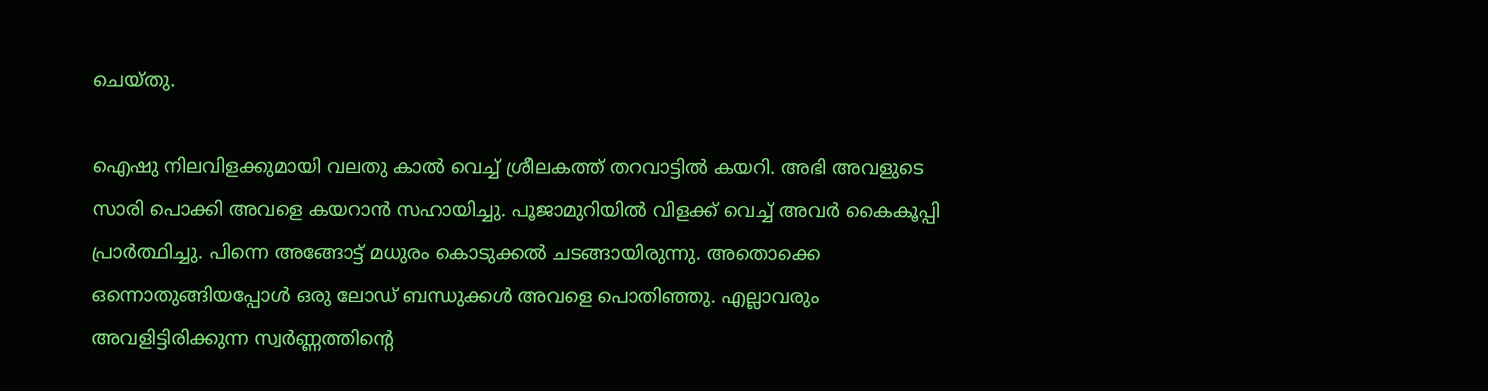ചെയ്തു.

ഐഷു നിലവിളക്കുമായി വലതു കാൽ വെച്ച് ശ്രീലകത്ത് തറവാട്ടിൽ കയറി. അഭി അവളുടെ സാരി പൊക്കി അവളെ കയറാൻ സഹായിച്ചു. പൂജാമുറിയിൽ വിളക്ക് വെച്ച് അവർ കൈകൂപ്പി പ്രാർത്ഥിച്ചു. പിന്നെ അങ്ങോട്ട്‌ മധുരം കൊടുക്കൽ ചടങ്ങായിരുന്നു. അതൊക്കെ ഒന്നൊതുങ്ങിയപ്പോൾ ഒരു ലോഡ് ബന്ധുക്കൾ അവളെ പൊതിഞ്ഞു. എല്ലാവരും അവളിട്ടിരിക്കുന്ന സ്വർണ്ണത്തിന്റെ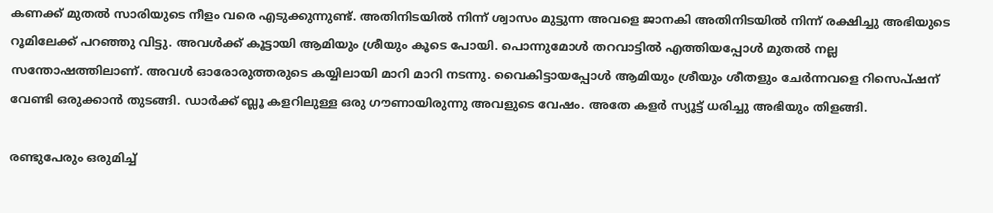കണക്ക് മുതൽ സാരിയുടെ നീളം വരെ എടുക്കുന്നുണ്ട്. അതിനിടയിൽ നിന്ന് ശ്വാസം മുട്ടുന്ന അവളെ ജാനകി അതിനിടയിൽ നിന്ന് രക്ഷിച്ചു അഭിയുടെ റൂമിലേക്ക്‌ പറഞ്ഞു വിട്ടു. അവൾക്ക് കൂട്ടായി ആമിയും ശ്രീയും കൂടെ പോയി. പൊന്നുമോൾ തറവാട്ടിൽ എത്തിയപ്പോൾ മുതൽ നല്ല സന്തോഷത്തിലാണ്. അവൾ ഓരോരുത്തരുടെ കയ്യിലായി മാറി മാറി നടന്നു. വൈകിട്ടായപ്പോൾ ആമിയും ശ്രീയും ശീതളും ചേർന്നവളെ റിസെപ്ഷന് വേണ്ടി ഒരുക്കാൻ തുടങ്ങി. ഡാർക്ക്‌ ബ്ലൂ കളറിലുള്ള ഒരു ഗൗണായിരുന്നു അവളുടെ വേഷം. അതേ കളർ സ്യൂട്ട് ധരിച്ചു അഭിയും തിളങ്ങി.

രണ്ടുപേരും ഒരുമിച്ച്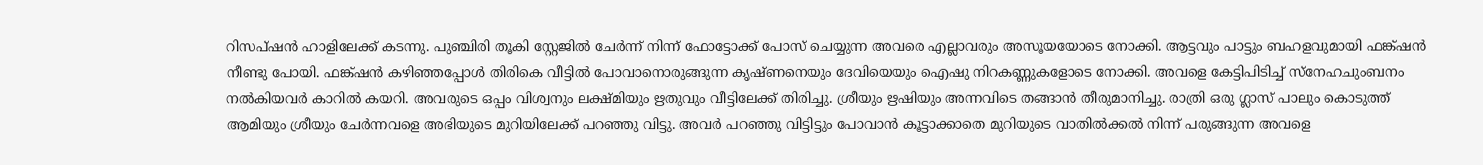റിസപ്ഷൻ ഹാളിലേക്ക് കടന്നു. പുഞ്ചിരി തൂകി സ്റ്റേജിൽ ചേർന്ന് നിന്ന് ഫോട്ടോക്ക് പോസ് ചെയ്യുന്ന അവരെ എല്ലാവരും അസൂയയോടെ നോക്കി. ആട്ടവും പാട്ടും ബഹളവുമായി ഫങ്ക്ഷൻ നീണ്ടു പോയി. ഫങ്ക്ഷൻ കഴിഞ്ഞപ്പോൾ തിരികെ വീട്ടിൽ പോവാനൊരുങ്ങുന്ന കൃഷ്ണനെയും ദേവിയെയും ഐഷു നിറകണ്ണുകളോടെ നോക്കി. അവളെ കേട്ടിപിടിച്ച് സ്നേഹചുംബനം നൽകിയവർ കാറിൽ കയറി. അവരുടെ ഒപ്പം വിശ്വനും ലക്ഷ്മിയും ഋതുവും വീട്ടിലേക്ക് തിരിച്ചു. ശ്രീയും ഋഷിയും അന്നവിടെ തങ്ങാൻ തീരുമാനിച്ചു. രാത്രി ഒരു ഗ്ലാസ്‌ പാലും കൊടുത്ത് ആമിയും ശ്രീയും ചേർന്നവളെ അഭിയുടെ മുറിയിലേക്ക് പറഞ്ഞു വിട്ടു. അവർ പറഞ്ഞു വിട്ടിട്ടും പോവാൻ കൂട്ടാക്കാതെ മുറിയുടെ വാതിൽക്കൽ നിന്ന് പരുങ്ങുന്ന അവളെ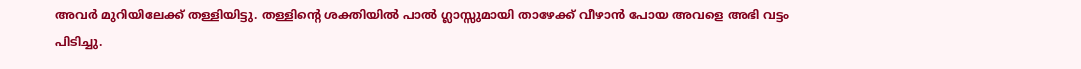അവർ മുറിയിലേക്ക് തള്ളിയിട്ടു. തള്ളിന്റെ ശക്തിയിൽ പാൽ ഗ്ലാസ്സുമായി താഴേക്ക് വീഴാൻ പോയ അവളെ അഭി വട്ടം പിടിച്ചു.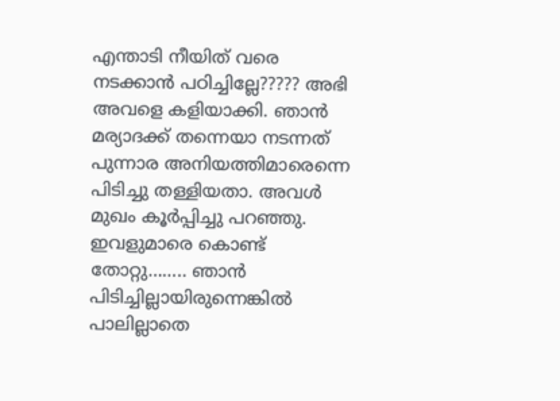എന്താടി നീയിത് വരെ നടക്കാൻ പഠിച്ചില്ലേ????? അഭി അവളെ കളിയാക്കി. ഞാൻ മര്യാദക്ക് തന്നെയാ നടന്നത് പുന്നാര അനിയത്തിമാരെന്നെ പിടിച്ചു തള്ളിയതാ. അവൾ മുഖം കൂർപ്പിച്ചു പറഞ്ഞു. ഇവളുമാരെ കൊണ്ട് തോറ്റു…….. ഞാൻ പിടിച്ചില്ലായിരുന്നെങ്കിൽ പാലില്ലാതെ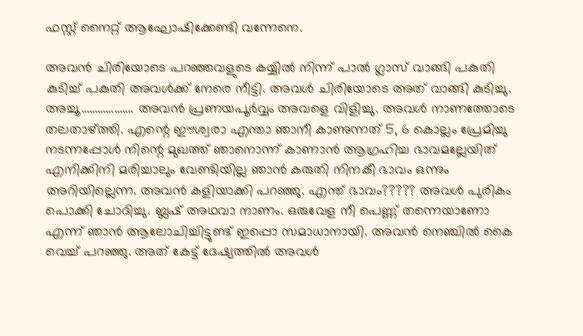ഫസ്റ്റ് നൈറ്റ് ആഘോഷിക്കേണ്ടി വന്നേനെ.

അവൻ ചിരിയോടെ പറഞ്ഞവളുടെ കയ്യിൽ നിന്ന് പാൽ ഗ്ലാസ്‌ വാങ്ങി പകുതി കുടിച്ച് പകുതി അവൾക്ക് നേരെ നീട്ടി. അവൾ ചിരിയോടെ അത് വാങ്ങി കുടിച്ചു. അച്ചൂ………………. അവൻ പ്രണയപൂർവ്വം അവളെ വിളിച്ചു. അവൾ നാണത്തോടെ തലതാഴ്ത്തി. എന്റെ ഈശ്വരാ എന്താ ഞാനീ കാണുന്നത് 5, 6 കൊല്ലം പ്രേമിച്ചു നടന്നപ്പോൾ നിന്റെ മുഖത്ത് ഞാനൊന്ന് കാണാൻ ആഗ്രഹിച്ച ഭാവമല്ലേയിത് എനിക്കിനി മരിച്ചാലും വേണ്ടിയില്ല ഞാൻ കരുതി നിനകീ ഭാവം ഒന്നും അറിയില്ലെന്ന. അവൻ കളിയാക്കി പറഞ്ഞു. എന്ത് ഭാവം????? അവൾ പുരികം പൊക്കി ചോദിച്ചു. ബ്ലഷ് അഥവാ നാണം. ഒരുവേള നീ പെണ്ണ് തന്നെയാണോ എന്ന് ഞാൻ ആലോചിച്ചിട്ടുണ്ട് ഇപ്പൊ സമാധാനായി. അവൻ നെഞ്ചിൽ കൈ വെച്ച് പറഞ്ഞു. അത് കേട്ട് ദേഷ്യത്തിൽ അവൾ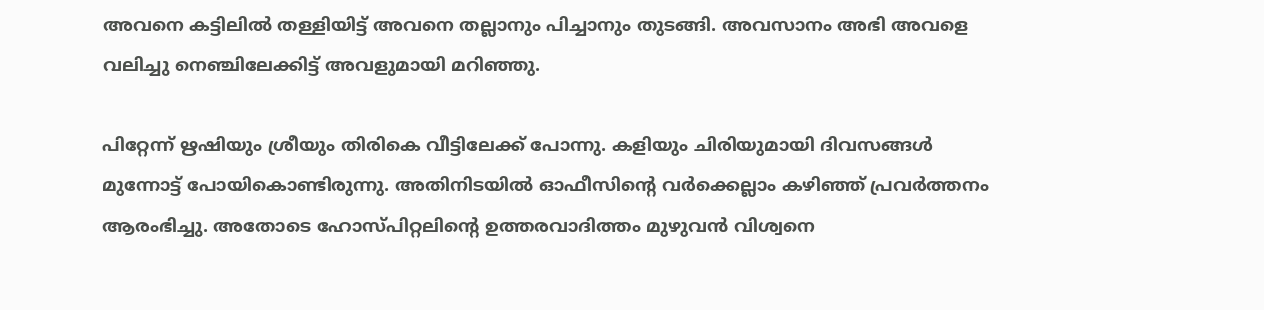അവനെ കട്ടിലിൽ തള്ളിയിട്ട് അവനെ തല്ലാനും പിച്ചാനും തുടങ്ങി. അവസാനം അഭി അവളെ വലിച്ചു നെഞ്ചിലേക്കിട്ട് അവളുമായി മറിഞ്ഞു.

പിറ്റേന്ന് ഋഷിയും ശ്രീയും തിരികെ വീട്ടിലേക്ക് പോന്നു. കളിയും ചിരിയുമായി ദിവസങ്ങൾ മുന്നോട്ട് പോയികൊണ്ടിരുന്നു. അതിനിടയിൽ ഓഫീസിന്റെ വർക്കെല്ലാം കഴിഞ്ഞ് പ്രവർത്തനം ആരംഭിച്ചു. അതോടെ ഹോസ്പിറ്റലിന്റെ ഉത്തരവാദിത്തം മുഴുവൻ വിശ്വനെ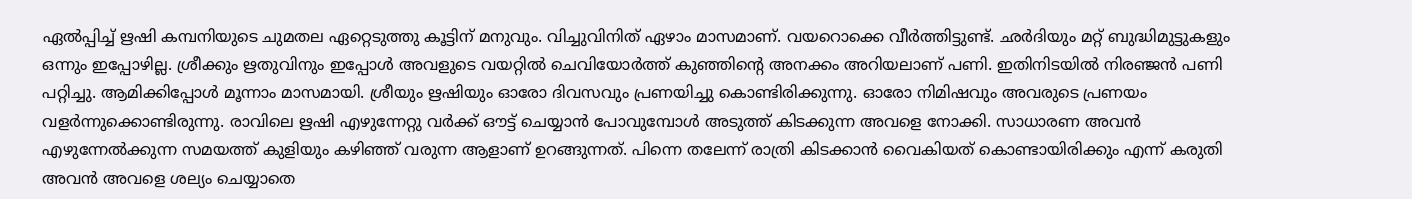ഏൽപ്പിച്ച് ഋഷി കമ്പനിയുടെ ചുമതല ഏറ്റെടുത്തു കൂട്ടിന് മനുവും. വിച്ചുവിനിത് ഏഴാം മാസമാണ്. വയറൊക്കെ വീർത്തിട്ടുണ്ട്. ഛർദിയും മറ്റ് ബുദ്ധിമുട്ടുകളും ഒന്നും ഇപ്പോഴില്ല. ശ്രീക്കും ഋതുവിനും ഇപ്പോൾ അവളുടെ വയറ്റിൽ ചെവിയോർത്ത് കുഞ്ഞിന്റെ അനക്കം അറിയലാണ് പണി. ഇതിനിടയിൽ നിരഞ്ജൻ പണി പറ്റിച്ചു. ആമിക്കിപ്പോൾ മൂന്നാം മാസമായി. ശ്രീയും ഋഷിയും ഓരോ ദിവസവും പ്രണയിച്ചു കൊണ്ടിരിക്കുന്നു. ഓരോ നിമിഷവും അവരുടെ പ്രണയം വളർന്നുക്കൊണ്ടിരുന്നു. രാവിലെ ഋഷി എഴുന്നേറ്റു വർക്ക്‌ ഔട്ട്‌ ചെയ്യാൻ പോവുമ്പോൾ അടുത്ത് കിടക്കുന്ന അവളെ നോക്കി. സാധാരണ അവൻ എഴുന്നേൽക്കുന്ന സമയത്ത് കുളിയും കഴിഞ്ഞ് വരുന്ന ആളാണ് ഉറങ്ങുന്നത്. പിന്നെ തലേന്ന് രാത്രി കിടക്കാൻ വൈകിയത് കൊണ്ടായിരിക്കും എന്ന് കരുതി അവൻ അവളെ ശല്യം ചെയ്യാതെ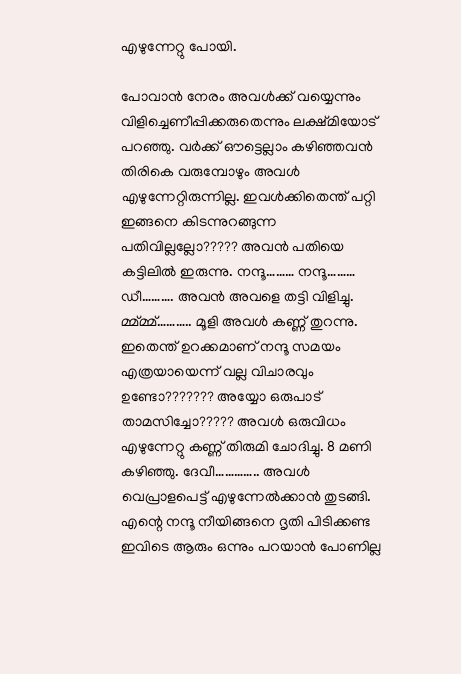എഴുന്നേറ്റു പോയി.

പോവാൻ നേരം അവൾക്ക് വയ്യെന്നും വിളിച്ചെണീപ്പിക്കരുതെന്നും ലക്ഷ്മിയോട് പറഞ്ഞു. വർക്ക്‌ ഔട്ടെല്ലാം കഴിഞ്ഞവൻ തിരികെ വരുമ്പോഴും അവൾ എഴുന്നേറ്റിരുന്നില്ല. ഇവൾക്കിതെന്ത് പറ്റി ഇങ്ങനെ കിടന്നുറങ്ങുന്ന പതിവില്ലല്ലോ????? അവൻ പതിയെ കട്ടിലിൽ ഇരുന്നു. നന്ദൂ……… നന്ദൂ……… ഡീ………. അവൻ അവളെ തട്ടി വിളിച്ചു. മ്മ്മ്മ്……….. മൂളി അവൾ കണ്ണ് തുറന്നു. ഇതെന്ത് ഉറക്കമാണ് നന്ദൂ സമയം എത്രയായെന്ന് വല്ല വിചാരവും ഉണ്ടോ??????? അയ്യോ ഒരുപാട് താമസിച്ചോ????? അവൾ ഒരുവിധം എഴുന്നേറ്റു കണ്ണ് തിരുമി ചോദിച്ചു. 8 മണി കഴിഞ്ഞു. ദേവീ………….. അവൾ വെപ്രാളപെട്ട് എഴുന്നേൽക്കാൻ തുടങ്ങി. എന്റെ നന്ദൂ നീയിങ്ങനെ ദൃതി പിടിക്കണ്ട ഇവിടെ ആരും ഒന്നും പറയാൻ പോണില്ല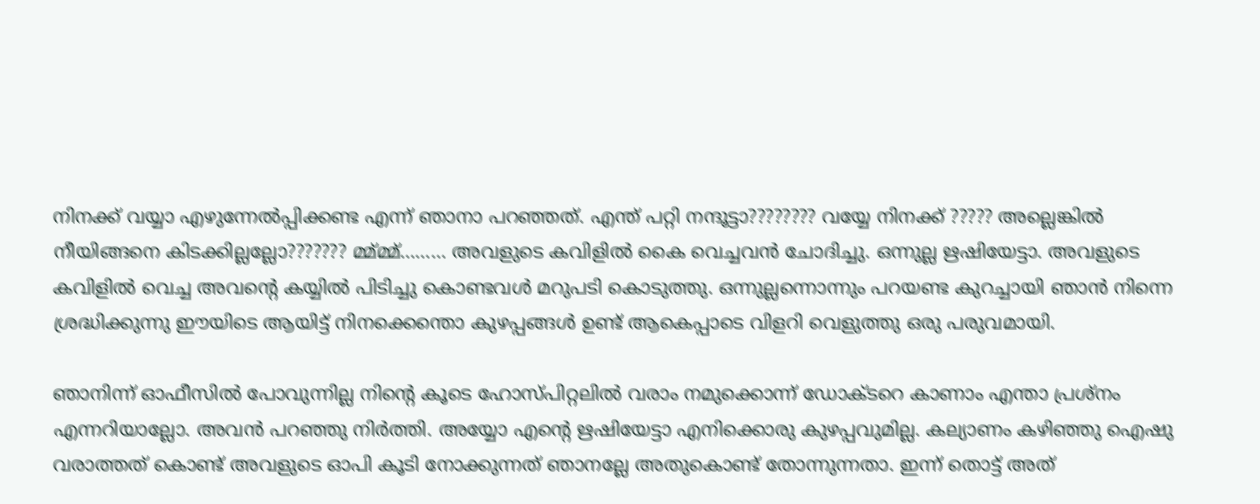നിനക്ക് വയ്യാ എഴുന്നേൽപ്പിക്കണ്ട എന്ന് ഞാനാ പറഞ്ഞത്. എന്ത് പറ്റി നന്ദൂട്ടാ???????? വയ്യേ നിനക്ക് ????? അല്ലെങ്കിൽ നീയിങ്ങനെ കിടക്കില്ലല്ലോ??????? മ്മ്മ്മ്……… അവളുടെ കവിളിൽ കൈ വെച്ചവൻ ചോദിച്ചു. ഒന്നുല്ല ഋഷിയേട്ടാ. അവളുടെ കവിളിൽ വെച്ച അവന്റെ കയ്യിൽ പിടിച്ചു കൊണ്ടവൾ മറുപടി കൊടുത്തു. ഒന്നുല്ലന്നൊന്നും പറയണ്ട കുറച്ചായി ഞാൻ നിന്നെ ശ്രദ്ധിക്കുന്നു ഈയിടെ ആയിട്ട് നിനക്കെന്തൊ കുഴപ്പങ്ങൾ ഉണ്ട് ആകെപ്പാടെ വിളറി വെളുത്തു ഒരു പരുവമായി.

ഞാനിന്ന് ഓഫീസിൽ പോവുന്നില്ല നിന്റെ കൂടെ ഹോസ്പിറ്റലിൽ വരാം നമുക്കൊന്ന് ഡോക്ടറെ കാണാം എന്താ പ്രശ്നം എന്നറിയാല്ലോ. അവൻ പറഞ്ഞു നിർത്തി. അയ്യോ എന്റെ ഋഷിയേട്ടാ എനിക്കൊരു കുഴപ്പവുമില്ല. കല്യാണം കഴിഞ്ഞു ഐഷു വരാത്തത് കൊണ്ട് അവളുടെ ഓപി കൂടി നോക്കുന്നത് ഞാനല്ലേ അതുകൊണ്ട് തോന്നുന്നതാ. ഇന്ന് തൊട്ട് അത്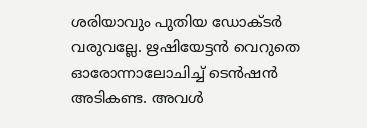ശരിയാവും പുതിയ ഡോക്ടർ വരുവല്ലേ. ഋഷിയേട്ടൻ വെറുതെ ഓരോന്നാലോചിച്ച് ടെൻഷൻ അടികണ്ട. അവൾ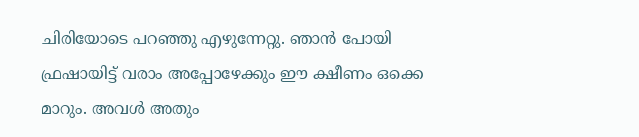ചിരിയോടെ പറഞ്ഞു എഴുന്നേറ്റു. ഞാൻ പോയി ഫ്രഷായിട്ട് വരാം അപ്പോഴേക്കും ഈ ക്ഷീണം ഒക്കെ മാറും. അവൾ അതും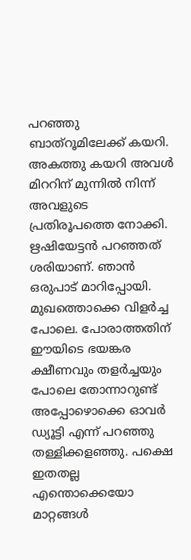പറഞ്ഞു ബാത്‌റൂമിലേക്ക് കയറി. അകത്തു കയറി അവൾ മിററിന് മുന്നിൽ നിന്ന് അവളുടെ പ്രതിരൂപത്തെ നോക്കി. ഋഷിയേട്ടൻ പറഞ്ഞത് ശരിയാണ്. ഞാൻ ഒരുപാട് മാറിപ്പോയി. മുഖത്തൊക്കെ വിളർച്ച പോലെ. പോരാത്തതിന് ഈയിടെ ഭയങ്കര ക്ഷീണവും തളർച്ചയും പോലെ തോന്നാറുണ്ട് അപ്പോഴൊക്കെ ഓവർ ഡ്യൂട്ടി എന്ന് പറഞ്ഞു തള്ളിക്കളഞ്ഞു. പക്ഷെ ഇതതല്ല എന്തൊക്കെയോ മാറ്റങ്ങൾ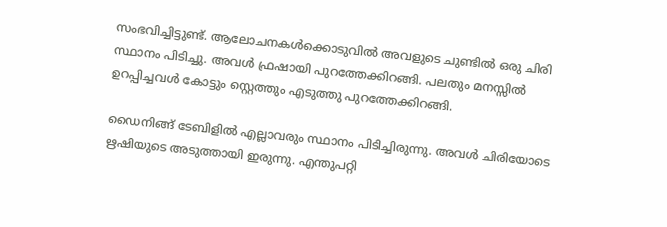സംഭവിച്ചിട്ടുണ്ട്. ആലോചനകൾക്കൊടുവിൽ അവളുടെ ചുണ്ടിൽ ഒരു ചിരി സ്ഥാനം പിടിച്ചു. അവൾ ഫ്രഷായി പുറത്തേക്കിറങ്ങി. പലതും മനസ്സിൽ ഉറപ്പിച്ചവൾ കോട്ടും സ്റ്റെത്തും എടുത്തു പുറത്തേക്കിറങ്ങി.

ഡൈനിങ്ങ് ടേബിളിൽ എല്ലാവരും സ്ഥാനം പിടിച്ചിരുന്നു. അവൾ ചിരിയോടെ ഋഷിയുടെ അടുത്തായി ഇരുന്നു. എന്തുപറ്റി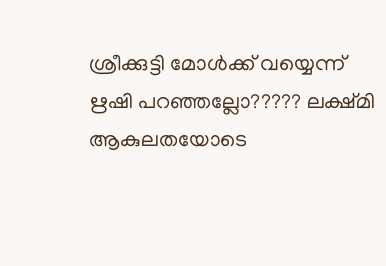ശ്രീക്കുട്ടി മോൾക്ക് വയ്യെന്ന് ഋഷി പറഞ്ഞല്ലോ????? ലക്ഷ്മി ആകുലതയോടെ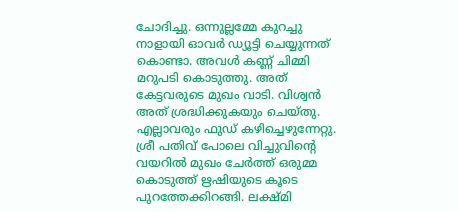ചോദിച്ചു. ഒന്നുല്ലമ്മേ കുറച്ചു നാളായി ഓവർ ഡ്യൂട്ടി ചെയ്യുന്നത് കൊണ്ടാ. അവൾ കണ്ണ് ചിമ്മി മറുപടി കൊടുത്തു. അത് കേട്ടവരുടെ മുഖം വാടി. വിശ്വൻ അത് ശ്രദ്ധിക്കുകയും ചെയ്തു. എല്ലാവരും ഫുഡ്‌ കഴിച്ചെഴുന്നേറ്റു. ശ്രീ പതിവ് പോലെ വിച്ചുവിന്റെ വയറിൽ മുഖം ചേർത്ത് ഒരുമ്മ കൊടുത്ത് ഋഷിയുടെ കൂടെ പുറത്തേക്കിറങ്ങി. ലക്ഷ്മി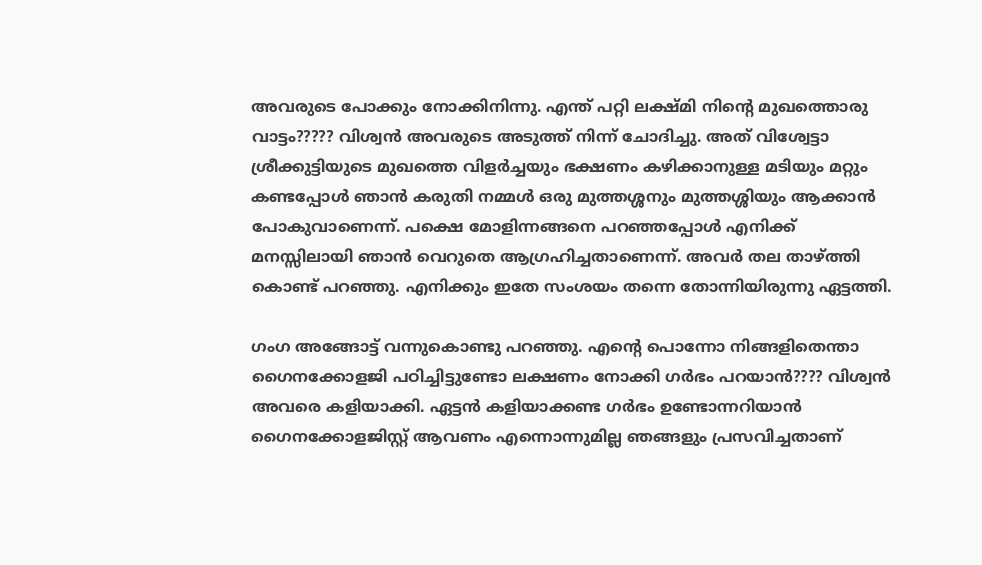അവരുടെ പോക്കും നോക്കിനിന്നു. എന്ത് പറ്റി ലക്ഷ്മി നിന്റെ മുഖത്തൊരു വാട്ടം????? വിശ്വൻ അവരുടെ അടുത്ത് നിന്ന് ചോദിച്ചു. അത് വിശ്വേട്ടാ ശ്രീക്കുട്ടിയുടെ മുഖത്തെ വിളർച്ചയും ഭക്ഷണം കഴിക്കാനുള്ള മടിയും മറ്റും കണ്ടപ്പോൾ ഞാൻ കരുതി നമ്മൾ ഒരു മുത്തശ്ശനും മുത്തശ്ശിയും ആക്കാൻ പോകുവാണെന്ന്. പക്ഷെ മോളിന്നങ്ങനെ പറഞ്ഞപ്പോൾ എനിക്ക് മനസ്സിലായി ഞാൻ വെറുതെ ആഗ്രഹിച്ചതാണെന്ന്. അവർ തല താഴ്ത്തി കൊണ്ട് പറഞ്ഞു. എനിക്കും ഇതേ സംശയം തന്നെ തോന്നിയിരുന്നു ഏട്ടത്തി.

ഗംഗ അങ്ങോട്ട്‌ വന്നുകൊണ്ടു പറഞ്ഞു. എന്റെ പൊന്നോ നിങ്ങളിതെന്താ ഗൈനക്കോളജി പഠിച്ചിട്ടുണ്ടോ ലക്ഷണം നോക്കി ഗർഭം പറയാൻ???? വിശ്വൻ അവരെ കളിയാക്കി. ഏട്ടൻ കളിയാക്കണ്ട ഗർഭം ഉണ്ടോന്നറിയാൻ ഗൈനക്കോളജിസ്റ്റ് ആവണം എന്നൊന്നുമില്ല ഞങ്ങളും പ്രസവിച്ചതാണ്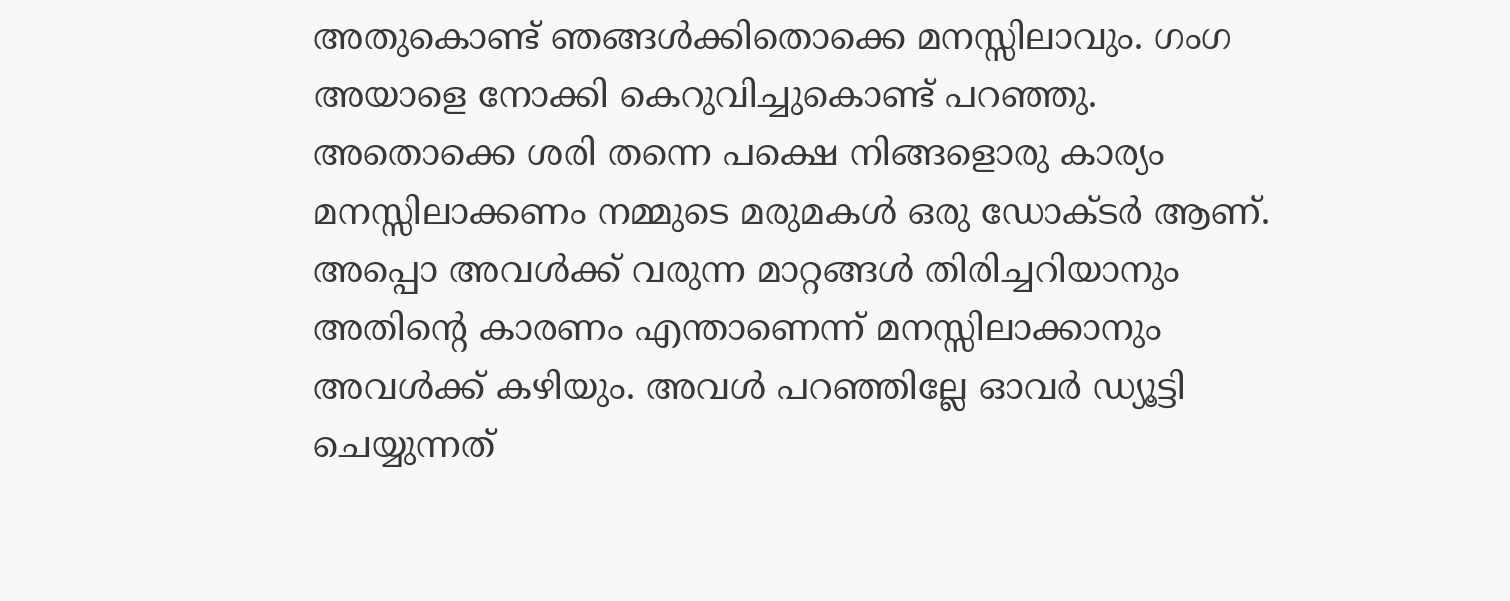അതുകൊണ്ട് ഞങ്ങൾക്കിതൊക്കെ മനസ്സിലാവും. ഗംഗ അയാളെ നോക്കി കെറുവിച്ചുകൊണ്ട് പറഞ്ഞു. അതൊക്കെ ശരി തന്നെ പക്ഷെ നിങ്ങളൊരു കാര്യം മനസ്സിലാക്കണം നമ്മുടെ മരുമകൾ ഒരു ഡോക്ടർ ആണ്. അപ്പൊ അവൾക്ക് വരുന്ന മാറ്റങ്ങൾ തിരിച്ചറിയാനും അതിന്റെ കാരണം എന്താണെന്ന് മനസ്സിലാക്കാനും അവൾക്ക് കഴിയും. അവൾ പറഞ്ഞില്ലേ ഓവർ ഡ്യൂട്ടി ചെയ്യുന്നത്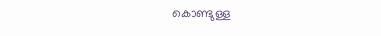കൊണ്ടുള്ള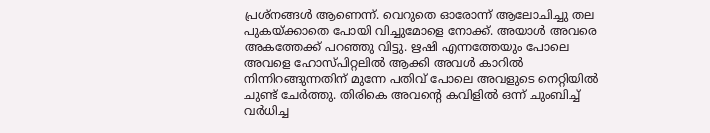പ്രശ്നങ്ങൾ ആണെന്ന്. വെറുതെ ഓരോന്ന് ആലോചിച്ചു തല പുകയ്ക്കാതെ പോയി വിച്ചുമോളെ നോക്ക്. അയാൾ അവരെ അകത്തേക്ക് പറഞ്ഞു വിട്ടു. ഋഷി എന്നത്തേയും പോലെ അവളെ ഹോസ്പിറ്റലിൽ ആക്കി അവൾ കാറിൽ നിന്നിറങ്ങുന്നതിന് മുന്നേ പതിവ് പോലെ അവളുടെ നെറ്റിയിൽ ചുണ്ട് ചേർത്തു. തിരികെ അവന്റെ കവിളിൽ ഒന്ന് ചുംബിച്ച് വർധിച്ച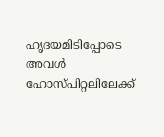ഹൃദയമിടിപ്പോടെ അവൾ ഹോസ്പിറ്റലിലേക്ക്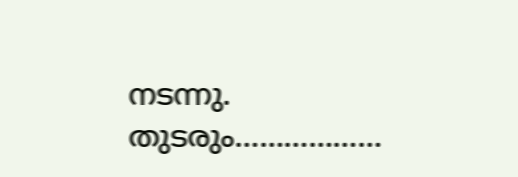നടന്നു. തുടരും………………